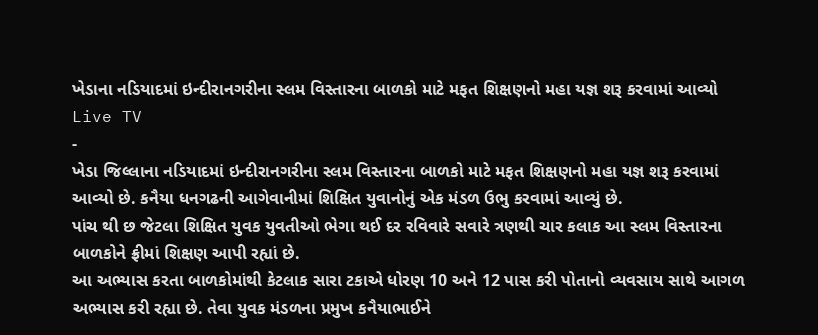ખેડાના નડિયાદમાં ઇન્દીરાનગરીના સ્લમ વિસ્તારના બાળકો માટે મફત શિક્ષણનો મહા યજ્ઞ શરૂ કરવામાં આવ્યો
Live TV
-
ખેડા જિલ્લાના નડિયાદમાં ઇન્દીરાનગરીના સ્લમ વિસ્તારના બાળકો માટે મફત શિક્ષણનો મહા યજ્ઞ શરૂ કરવામાં આવ્યો છે. કનૈયા ધનગઢની આગેવાનીમાં શિક્ષિત યુવાનોનું એક મંડળ ઉભુ કરવામાં આવ્યું છે.
પાંચ થી છ જેટલા શિક્ષિત યુવક યુવતીઓ ભેગા થઈ દર રવિવારે સવારે ત્રણથી ચાર કલાક આ સ્લમ વિસ્તારના બાળકોને ફ્રીમાં શિક્ષણ આપી રહ્યાં છે.
આ અભ્યાસ કરતા બાળકોમાંથી કેટલાક સારા ટકાએ ધોરણ 10 અને 12 પાસ કરી પોતાનો વ્યવસાય સાથે આગળ અભ્યાસ કરી રહ્યા છે. તેવા યુવક મંડળના પ્રમુખ કનૈયાભાઈને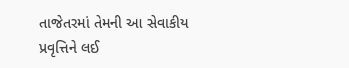તાજેતરમાં તેમની આ સેવાકીય પ્રવૃત્તિને લઈ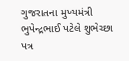ગુજરાતના મુખ્યમંત્રી ભુપેન્દ્રભાઈ પટેલે શુભેચ્છા પત્ર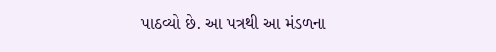પાઠવ્યો છે. આ પત્રથી આ મંડળના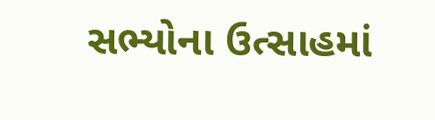સભ્યોના ઉત્સાહમાં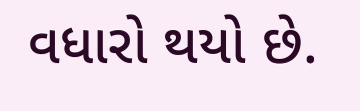વધારો થયો છે.